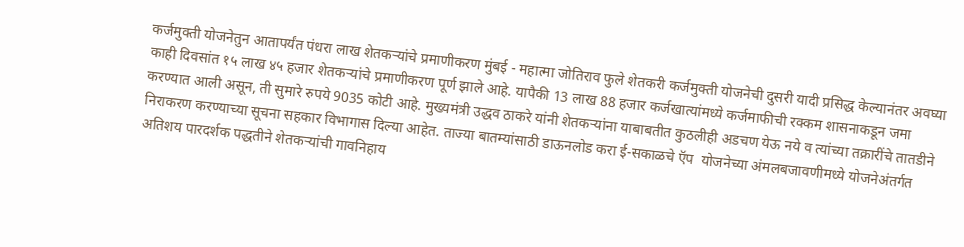कर्जमुक्ती योजनेतुन आतापर्यंत पंधरा लाख शेतकऱ्यांचे प्रमाणीकरण मुंबई - महात्मा जोतिराव फुले शेतकरी कर्जमुक्ती योजनेची दुसरी यादी प्रसिद्ध केल्यानंतर अवघ्या काही दिवसांत १५ लाख ४५ हजार शेतकऱ्यांचे प्रमाणीकरण पूर्ण झाले आहे. यापैकी 13 लाख 88 हजार कर्जखात्यांमध्ये कर्जमाफीची रक्कम शासनाकडून जमा करण्यात आली असून, ती सुमारे रुपये 9035 कोटी आहे. मुख्यमंत्री उद्धव ठाकरे यांनी शेतकऱ्यांना याबाबतीत कुठलीही अडचण येऊ नये व त्यांच्या तक्रारींचे तातडीने निराकरण करण्याच्या सूचना सहकार विभागास दिल्या आहेत. ताज्या बातम्यांसाठी डाऊनलोड करा ई-सकाळचे ऍप  योजनेच्या अंमलबजावणीमध्ये योजनेअंतर्गत अतिशय पारदर्शक पद्धतीने शेतकऱ्यांची गावनिहाय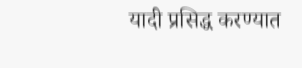यादी प्रसिद्ध करण्यात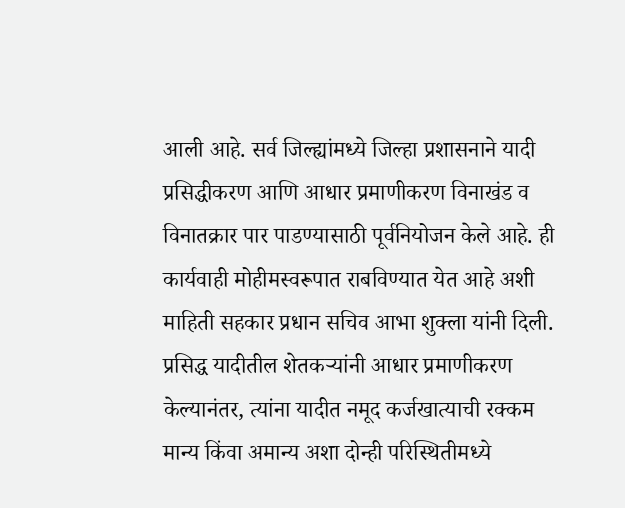आली आहे. सर्व जिल्ह्यांमध्ये जिल्हा प्रशासनाने यादी प्रसिद्धीकरण आणि आधार प्रमाणीकरण विनाखंड व विनातक्रार पार पाडण्यासाठी पूर्वनियोजन केले आहे. ही कार्यवाही मोहीमस्वरूपात राबविण्यात येत आहे अशी माहिती सहकार प्रधान सचिव आभा शुक्‍ला यांनी दिली. प्रसिद्ध यादीतील शेतकऱ्यांनी आधार प्रमाणीकरण केल्यानंतर, त्यांना यादीत नमूद कर्जखात्याची रक्कम मान्य किंवा अमान्य अशा दोन्ही परिस्थितीमध्ये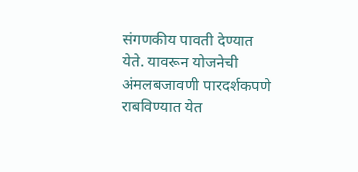संगणकीय पावती देण्यात येते. यावरून योजनेची अंमलबजावणी पारदर्शकपणे राबविण्यात येत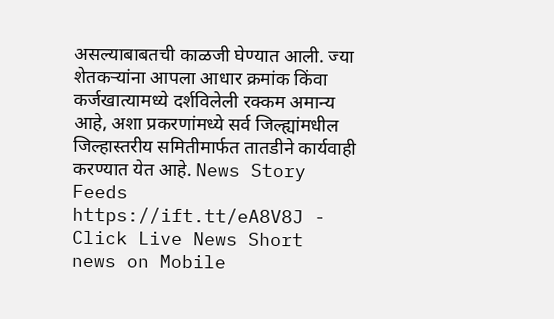असल्याबाबतची काळजी घेण्यात आली. ज्या शेतकऱ्यांना आपला आधार क्रमांक किंवा कर्जखात्यामध्ये दर्शविलेली रक्कम अमान्य आहे, अशा प्रकरणांमध्ये सर्व जिल्ह्यांमधील जिल्हास्तरीय समितीमार्फत तातडीने कार्यवाही करण्यात येत आहे. News Story Feeds https://ift.tt/eA8V8J - Click Live News Short news on Mobile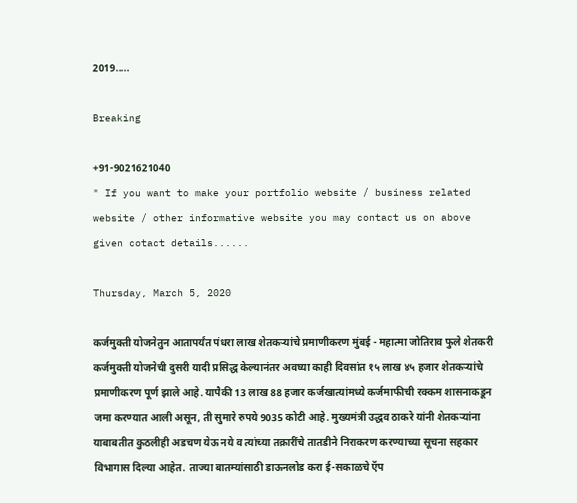2019.....

Breaking

+91-9021621040
" If you want to make your portfolio website / business related website / other informative website you may contact us on above given cotact details......

Thursday, March 5, 2020

कर्जमुक्ती योजनेतुन आतापर्यंत पंधरा लाख शेतकऱ्यांचे प्रमाणीकरण मुंबई - महात्मा जोतिराव फुले शेतकरी कर्जमुक्ती योजनेची दुसरी यादी प्रसिद्ध केल्यानंतर अवघ्या काही दिवसांत १५ लाख ४५ हजार शेतकऱ्यांचे प्रमाणीकरण पूर्ण झाले आहे. यापैकी 13 लाख 88 हजार कर्जखात्यांमध्ये कर्जमाफीची रक्कम शासनाकडून जमा करण्यात आली असून, ती सुमारे रुपये 9035 कोटी आहे. मुख्यमंत्री उद्धव ठाकरे यांनी शेतकऱ्यांना याबाबतीत कुठलीही अडचण येऊ नये व त्यांच्या तक्रारींचे तातडीने निराकरण करण्याच्या सूचना सहकार विभागास दिल्या आहेत. ताज्या बातम्यांसाठी डाऊनलोड करा ई-सकाळचे ऍप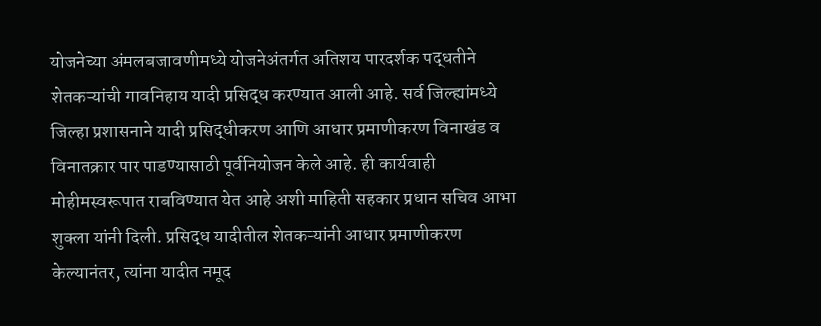योजनेच्या अंमलबजावणीमध्ये योजनेअंतर्गत अतिशय पारदर्शक पद्धतीने शेतकऱ्यांची गावनिहाय यादी प्रसिद्ध करण्यात आली आहे. सर्व जिल्ह्यांमध्ये जिल्हा प्रशासनाने यादी प्रसिद्धीकरण आणि आधार प्रमाणीकरण विनाखंड व विनातक्रार पार पाडण्यासाठी पूर्वनियोजन केले आहे. ही कार्यवाही मोहीमस्वरूपात राबविण्यात येत आहे अशी माहिती सहकार प्रधान सचिव आभा शुक्‍ला यांनी दिली. प्रसिद्ध यादीतील शेतकऱ्यांनी आधार प्रमाणीकरण केल्यानंतर, त्यांना यादीत नमूद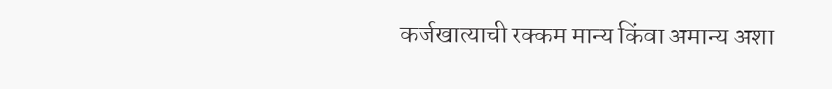कर्जखात्याची रक्कम मान्य किंवा अमान्य अशा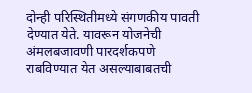दोन्ही परिस्थितीमध्ये संगणकीय पावती देण्यात येते. यावरून योजनेची अंमलबजावणी पारदर्शकपणे राबविण्यात येत असल्याबाबतची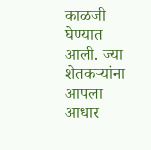काळजी घेण्यात आली. ज्या शेतकऱ्यांना आपला आधार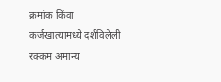क्रमांक किंवा कर्जखात्यामध्ये दर्शविलेली रक्कम अमान्य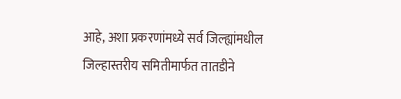आहे, अशा प्रकरणांमध्ये सर्व जिल्ह्यांमधील जिल्हास्तरीय समितीमार्फत तातडीने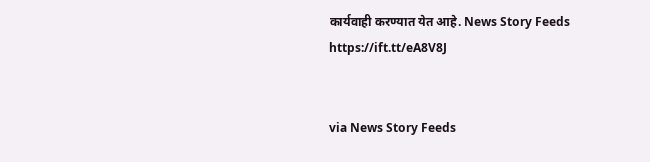कार्यवाही करण्यात येत आहे. News Story Feeds https://ift.tt/eA8V8J


via News Story Feeds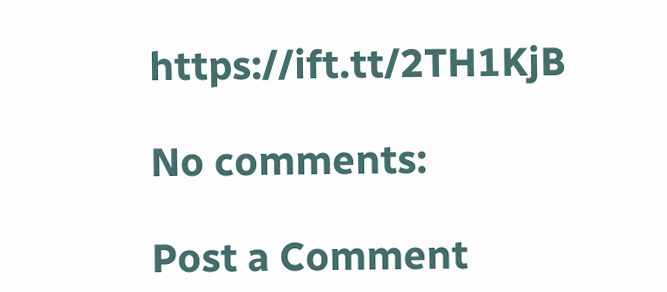https://ift.tt/2TH1KjB

No comments:

Post a Comment